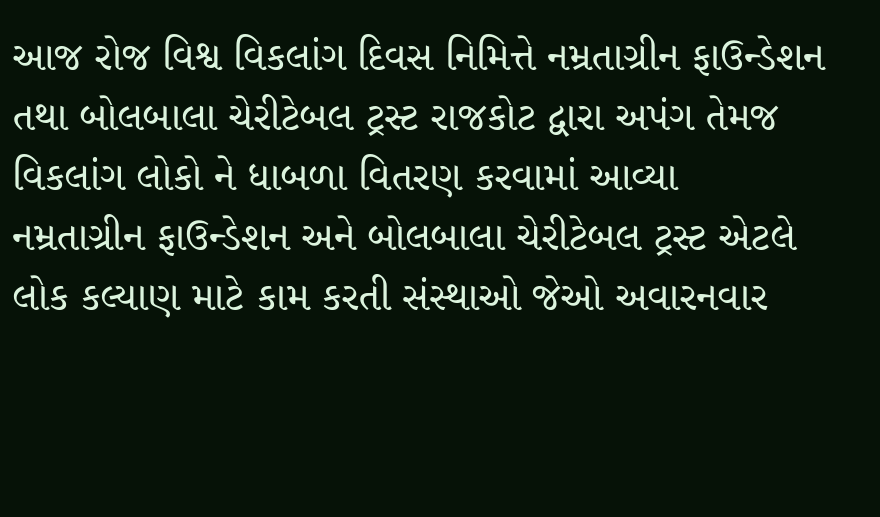આજ રોજ વિશ્વ વિકલાંગ દિવસ નિમિત્તે નમ્રતાગ્રીન ફાઉન્ડેશન તથા બોલબાલા ચેરીટેબલ ટ્રસ્ટ રાજકોટ દ્વારા અપંગ તેમજ વિકલાંગ લોકો ને ધાબળા વિતરણ કરવામાં આવ્યા
નમ્રતાગ્રીન ફાઉન્ડેશન અને બોલબાલા ચેરીટેબલ ટ્રસ્ટ એટલે લોક કલ્યાણ માટે કામ કરતી સંસ્થાઓ જેઓ અવારનવાર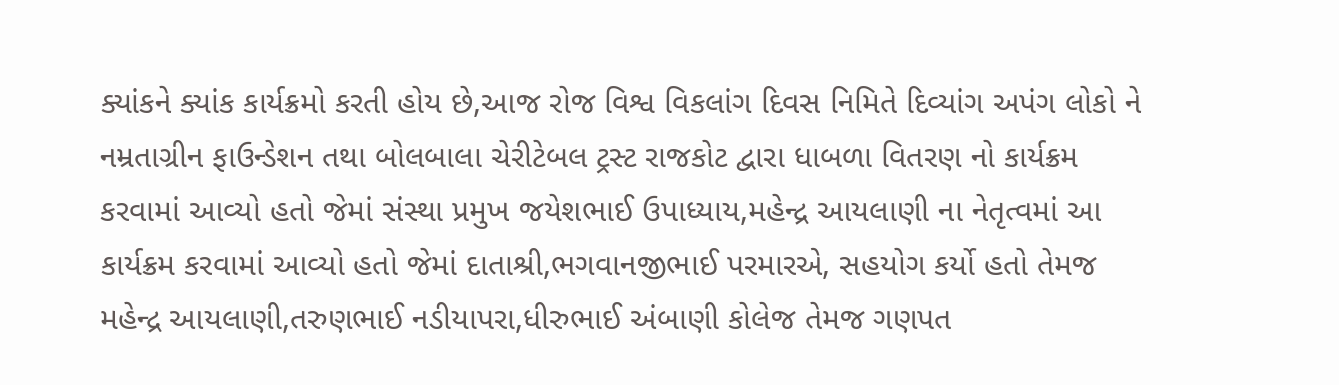ક્યાંકને ક્યાંક કાર્યક્રમો કરતી હોય છે,આજ રોજ વિશ્વ વિકલાંગ દિવસ નિમિતે દિવ્યાંગ અપંગ લોકો ને નમ્રતાગ્રીન ફાઉન્ડેશન તથા બોલબાલા ચેરીટેબલ ટ્રસ્ટ રાજકોટ દ્વારા ધાબળા વિતરણ નો કાર્યક્રમ કરવામાં આવ્યો હતો જેમાં સંસ્થા પ્રમુખ જયેશભાઈ ઉપાધ્યાય,મહેન્દ્ર આયલાણી ના નેતૃત્વમાં આ કાર્યક્રમ કરવામાં આવ્યો હતો જેમાં દાતાશ્રી,ભગવાનજીભાઈ પરમારએ, સહયોગ કર્યો હતો તેમજ મહેન્દ્ર આયલાણી,તરુણભાઈ નડીયાપરા,ધીરુભાઈ અંબાણી કોલેજ તેમજ ગણપત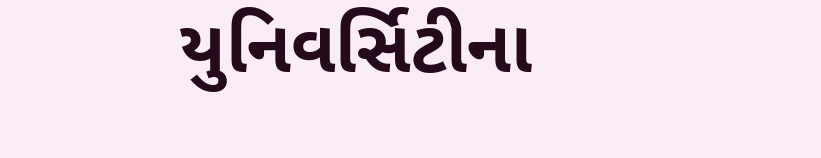યુનિવર્સિટીના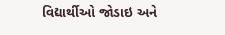વિદ્યાર્થીઓ જોડાઇ અને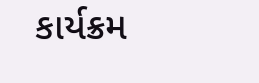કાર્યક્રમ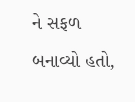ને સફળ બનાવ્યો હતો,